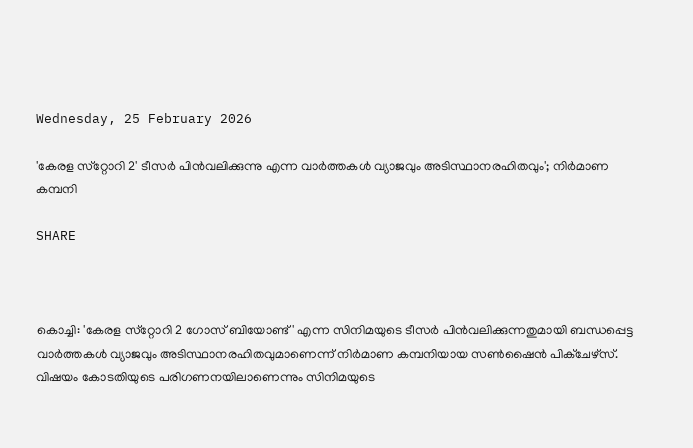Wednesday, 25 February 2026

'കേരള സ്‌റ്റോറി 2' ടീസർ പിൻവലിക്കുന്നു എന്ന വാർത്തകൾ വ്യാജവും അടിസ്ഥാനരഹിതവും'; നിർമാണ കമ്പനി

SHARE



കൊച്ചി: 'കേരള സ്‌റ്റോറി 2 ഗോസ് ബിയോണ്ട്' എന്ന സിനിമയുടെ ടീസർ പിന്‍വലിക്കുന്നതുമായി ബന്ധപ്പെട്ട വാര്‍ത്തകള്‍ വ്യാജവും അടിസ്ഥാനരഹിതവുമാണെന്ന് നിര്‍മാണ കമ്പനിയായ സണ്‍ഷൈന്‍ പിക്‌ചേഴ്‌സ്. വിഷയം കോടതിയുടെ പരിഗണനയിലാണെന്നും സിനിമയുടെ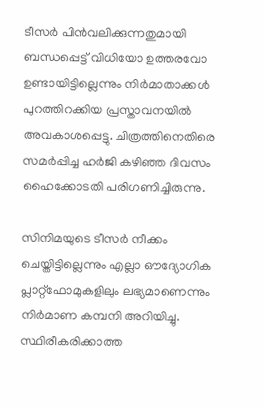ടീസർ പിന്‍വലിക്കുന്നതുമായി ബന്ധപ്പെട്ട് വിധിയോ ഉത്തരവോ ഉണ്ടായിട്ടില്ലെന്നും നിര്‍മാതാക്കള്‍ പുറത്തിറക്കിയ പ്രസ്താവനയില്‍ അവകാശപ്പെട്ടു. ചിത്രത്തിനെതിരെ സമര്‍പ്പിച്ച ഹര്‍ജി കഴിഞ്ഞ ദിവസം ഹൈക്കോടതി പരിഗണിച്ചിരുന്നു.

സിനിമയുടെ ടീസര്‍ നീക്കം ചെയ്തിട്ടില്ലെന്നും എല്ലാ ഔദ്യോഗിക പ്ലാറ്റ്‌ഫോമുകളിലും ലഭ്യമാണെന്നും നിര്‍മാണ കമ്പനി അറിയിച്ചു. സ്ഥിരീകരിക്കാത്ത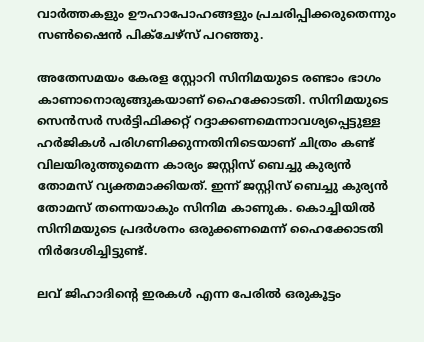വാര്‍ത്തകളും ഊഹാപോഹങ്ങളും പ്രചരിപ്പിക്കരുതെന്നും സണ്‍ഷൈന്‍ പിക്‌ചേഴ്‌സ് പറഞ്ഞു.

അതേസമയം കേരള സ്റ്റോറി സിനിമയുടെ രണ്ടാം ഭാഗം കാണാനൊരുങ്ങുകയാണ് ഹൈക്കോടതി. സിനിമയുടെ സെന്‍സര്‍ സര്‍ട്ടിഫിക്കറ്റ് റദ്ദാക്കണമെന്നാവശ്യപ്പെട്ടുള്ള ഹര്‍ജികള്‍ പരിഗണിക്കുന്നതിനിടെയാണ് ചിത്രം കണ്ട് വിലയിരുത്തുമെന്ന കാര്യം ജസ്റ്റിസ് ബെച്ചു കുര്യന്‍ തോമസ് വ്യക്തമാക്കിയത്. ഇന്ന് ജസ്റ്റിസ് ബെച്ചു കുര്യന്‍ തോമസ് തന്നെയാകും സിനിമ കാണുക. കൊച്ചിയില്‍ സിനിമയുടെ പ്രദര്‍ശനം ഒരുക്കണമെന്ന് ഹൈക്കോടതി നിര്‍ദേശിച്ചിട്ടുണ്ട്.

ലവ് ജിഹാദിന്റെ ഇരകള്‍ എന്ന പേരില്‍ ഒരുകൂട്ടം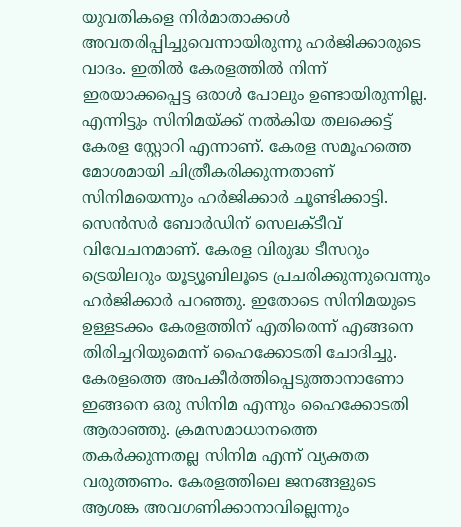യുവതികളെ നിര്‍മാതാക്കള്‍ അവതരിപ്പിച്ചുവെന്നായിരുന്നു ഹര്‍ജിക്കാരുടെ വാദം. ഇതില്‍ കേരളത്തില്‍ നിന്ന് ഇരയാക്കപ്പെട്ട ഒരാള്‍ പോലും ഉണ്ടായിരുന്നില്ല. എന്നിട്ടും സിനിമയ്ക്ക് നല്‍കിയ തലക്കെട്ട് കേരള സ്റ്റോറി എന്നാണ്. കേരള സമൂഹത്തെ മോശമായി ചിത്രീകരിക്കുന്നതാണ് സിനിമയെന്നും ഹര്‍ജിക്കാര്‍ ചൂണ്ടിക്കാട്ടി. സെന്‍സര്‍ ബോര്‍ഡിന് സെലക്ടീവ് വിവേചനമാണ്. കേരള വിരുദ്ധ ടീസറും ട്രെയിലറും യൂട്യൂബിലൂടെ പ്രചരിക്കുന്നുവെന്നും ഹര്‍ജിക്കാര്‍ പറഞ്ഞു. ഇതോടെ സിനിമയുടെ ഉള്ളടക്കം കേരളത്തിന് എതിരെന്ന് എങ്ങനെ തിരിച്ചറിയുമെന്ന് ഹൈക്കോടതി ചോദിച്ചു. കേരളത്തെ അപകീര്‍ത്തിപ്പെടുത്താനാണോ ഇങ്ങനെ ഒരു സിനിമ എന്നും ഹൈക്കോടതി ആരാഞ്ഞു. ക്രമസമാധാനത്തെ തകര്‍ക്കുന്നതല്ല സിനിമ എന്ന് വ്യക്തത വരുത്തണം. കേരളത്തിലെ ജനങ്ങളുടെ ആശങ്ക അവഗണിക്കാനാവില്ലെന്നും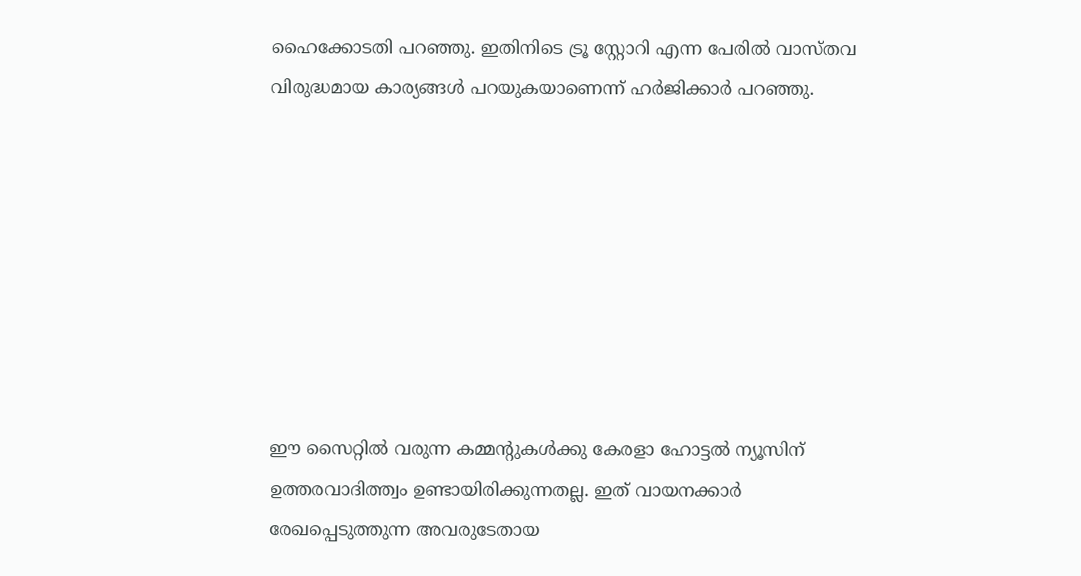ഹൈക്കോടതി പറഞ്ഞു. ഇതിനിടെ ട്രൂ സ്റ്റോറി എന്ന പേരില്‍ വാസ്തവ വിരുദ്ധമായ കാര്യങ്ങള്‍ പറയുകയാണെന്ന് ഹര്‍ജിക്കാര്‍ പറഞ്ഞു.








ഈ സൈറ്റിൽ വരുന്ന കമ്മന്റുകൾക്കു കേരളാ ഹോട്ടൽ ന്യൂസിന് ഉത്തരവാദിത്ത്വം ഉണ്ടായിരിക്കുന്നതല്ല. ഇത് വായനക്കാർ രേഖപ്പെടുത്തുന്ന അവരുടേതായ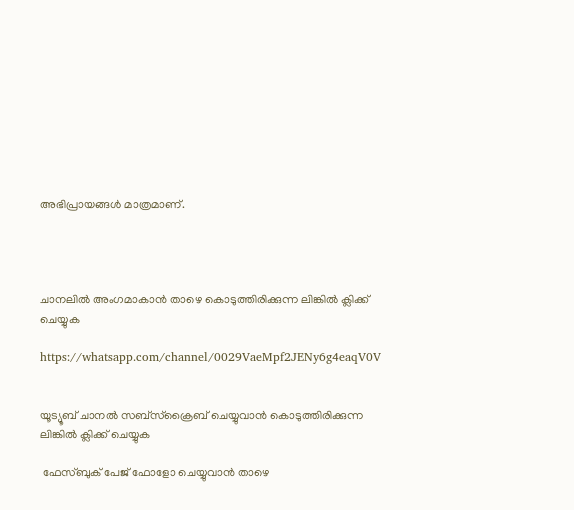അഭിപ്രായങ്ങൾ മാത്രമാണ്.




ചാനലിൽ അംഗമാകാൻ താഴെ കൊടുത്തിരിക്കുന്ന ലിങ്കിൽ ക്ലിക്ക് ചെയ്യുക

https://whatsapp.com/channel/0029VaeMpf2JENy6g4eaqV0V


യൂട്യൂബ് ചാനൽ സബ്സ്ക്രൈബ് ചെയ്യുവാൻ കൊടുത്തിരിക്കുന്ന ലിങ്കിൽ ക്ലിക്ക് ചെയ്യുക

 ഫേസ്ബുക് പേജ് ഫോളോ ചെയ്യുവാൻ താഴെ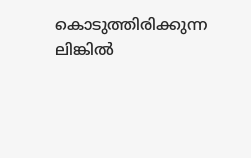കൊടുത്തിരിക്കുന്ന ലിങ്കിൽ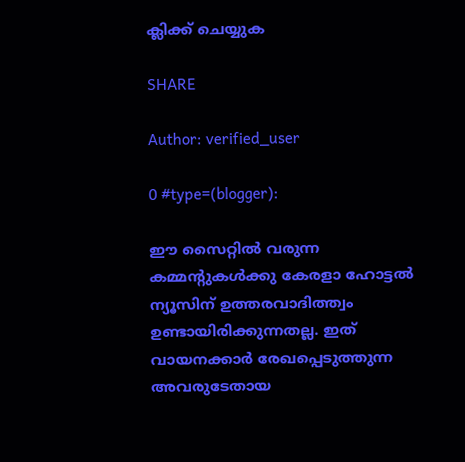ക്ലിക്ക് ചെയ്യുക

SHARE

Author: verified_user

0 #type=(blogger):

ഈ സൈറ്റിൽ വരുന്ന കമ്മന്റുകൾക്കു കേരളാ ഹോട്ടൽ ന്യൂസിന് ഉത്തരവാദിത്ത്വം ഉണ്ടായിരിക്കുന്നതല്ല. ഇത് വായനക്കാർ രേഖപ്പെടുത്തുന്ന അവരുടേതായ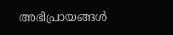അഭിപ്രായങ്ങൾ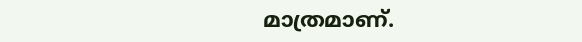മാത്രമാണ്.